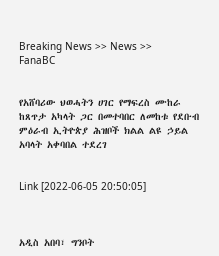Breaking News >> News >> FanaBC


የአሸባሪው ህወሓትን ሀገር የማፍረስ ሙከራ ከጸጥታ አካላት ጋር በመተባበር ለመከቱ የደቡብ ምዕራብ ኢትዮጵያ ሕዝቦች ክልል ልዩ ኃይል አባላት አቀባበል ተደረገ


Link [2022-06-05 20:50:05]



አዲስ አበባ፣ ግንቦት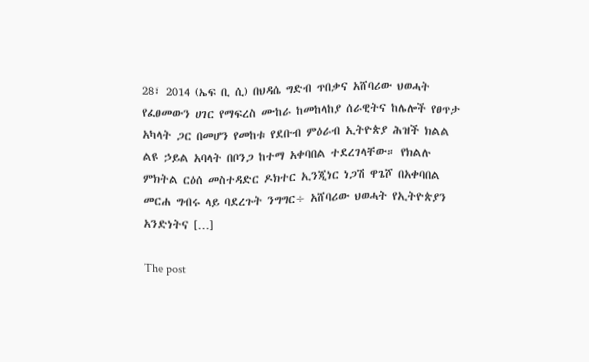28፣ 2014 (ኤፍ ቢ ሲ) በህዳሴ ግድብ ጥበቃና አሸባሪው ህወሓት የፈፀመውን ሀገር የማፍረስ ሙከራ ከመከላከያ ሰራዊትና ከሌሎች የፀጥታ አካላት ጋር በመሆን የመከቱ የደቡብ ምዕራብ ኢትዮጵያ ሕዝች ክልል ልዩ ኃይል አባላት በቦንጋ ከተማ አቀባበል ተደረገላቸው። የክልሉ ምክትል ርዕሰ መስተዳድር ዶክተር ኢንጂነር ነጋሽ ዋጌሾ በአቀባበል መርሐ ግብሩ ላይ ባደረጉት ንግግር÷ አሸባሪው ህወሓት የኢትዮጵያን አንድነትና […]

The post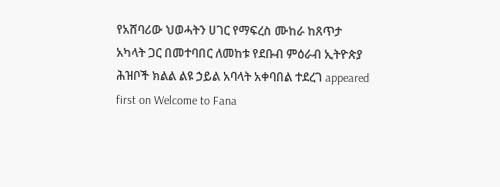የአሸባሪው ህወሓትን ሀገር የማፍረስ ሙከራ ከጸጥታ አካላት ጋር በመተባበር ለመከቱ የደቡብ ምዕራብ ኢትዮጵያ ሕዝቦች ክልል ልዩ ኃይል አባላት አቀባበል ተደረገ appeared first on Welcome to Fana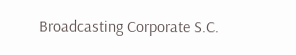Broadcasting Corporate S.C.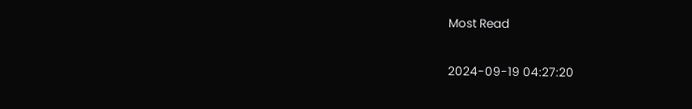Most Read

2024-09-19 04:27:20